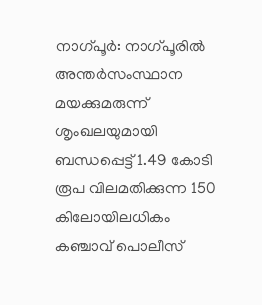നാഗ്പൂർ: നാഗ്പൂരിൽ അന്തർസംസ്ഥാന മയക്കുമരുന്ന് ശൃംഖലയുമായി ബന്ധപ്പെട്ട് 1.49 കോടി രൂപ വിലമതിക്കുന്ന 150 കിലോയിലധികം കഞ്ചാവ് പൊലീസ്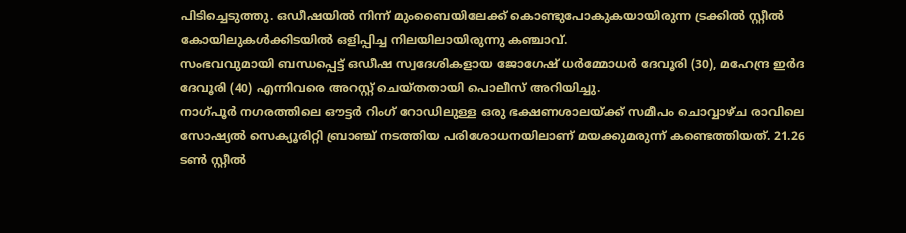പിടിച്ചെടുത്തു. ഒഡീഷയിൽ നിന്ന് മുംബൈയിലേക്ക് കൊണ്ടുപോകുകയായിരുന്ന ട്രക്കിൽ സ്റ്റീൽ കോയിലുകൾക്കിടയിൽ ഒളിപ്പിച്ച നിലയിലായിരുന്നു കഞ്ചാവ്.
സംഭവവുമായി ബന്ധപ്പെട്ട് ഒഡീഷ സ്വദേശികളായ ജോഗേഷ് ധർമ്മോധർ ദേവൂരി (30), മഹേന്ദ്ര ഇർദ ദേവൂരി (40) എന്നിവരെ അറസ്റ്റ് ചെയ്തതായി പൊലീസ് അറിയിച്ചു.
നാഗ്പൂർ നഗരത്തിലെ ഔട്ടർ റിംഗ് റോഡിലുള്ള ഒരു ഭക്ഷണശാലയ്ക്ക് സമീപം ചൊവ്വാഴ്ച രാവിലെ സോഷ്യൽ സെക്യൂരിറ്റി ബ്രാഞ്ച് നടത്തിയ പരിശോധനയിലാണ് മയക്കുമരുന്ന് കണ്ടെത്തിയത്. 21.26 ടൺ സ്റ്റീൽ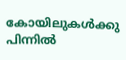കോയിലുകൾക്കു പിന്നിൽ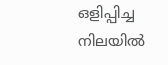ഒളിപ്പിച്ച നിലയിൽ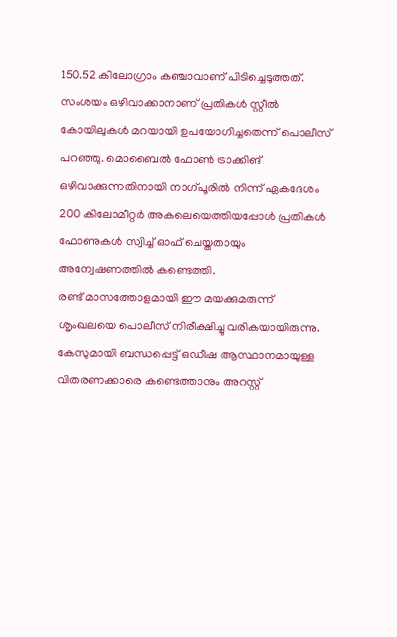150.52 കിലോഗ്രാം കഞ്ചാവാണ് പിടിച്ചെടുത്തത്.
സംശയം ഒഴിവാക്കാനാണ് പ്രതികൾ സ്റ്റീൽ കോയിലുകൾ മറയായി ഉപയോഗിച്ചതെന്ന് പൊലീസ് പറഞ്ഞു. മൊബൈൽ ഫോൺ ട്രാക്കിങ് ഒഴിവാക്കുന്നതിനായി നാഗ്പൂരിൽ നിന്ന് ഏകദേശം 200 കിലോമീറ്റർ അകലെയെത്തിയപ്പോൾ പ്രതികൾ ഫോണുകൾ സ്വിച്ച് ഓഫ് ചെയ്തതായും അന്വേഷണത്തിൽ കണ്ടെത്തി.
രണ്ട് മാസത്തോളമായി ഈ മയക്കുമരുന്ന് ശൃംഖലയെ പൊലീസ് നിരീക്ഷിച്ചു വരികയായിരുന്നു. കേസുമായി ബന്ധപ്പെട്ട് ഒഡീഷ ആസ്ഥാനമായുള്ള വിതരണക്കാരെ കണ്ടെത്താനും അറസ്റ്റ്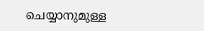ചെയ്യാനുമുള്ള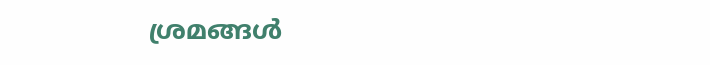ശ്രമങ്ങൾ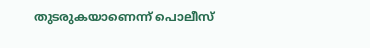തുടരുകയാണെന്ന് പൊലീസ്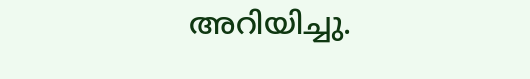അറിയിച്ചു.